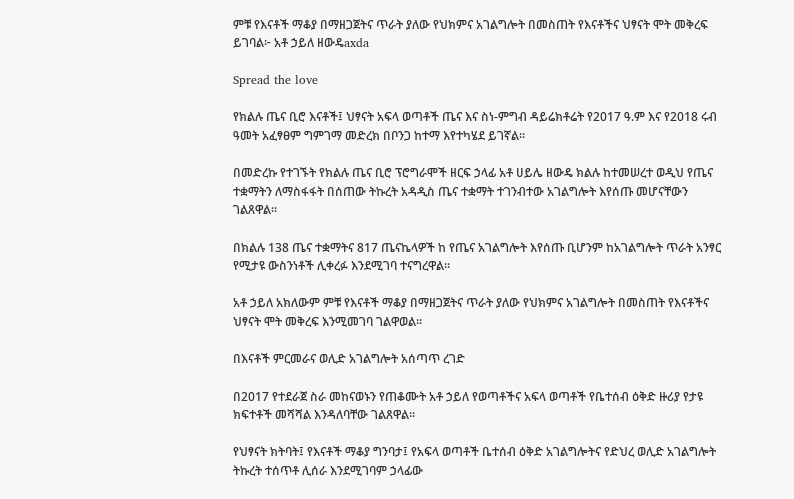ምቹ የእናቶች ማቆያ በማዘጋጀትና ጥራት ያለው የህክምና አገልግሎት በመስጠት የእናቶችና ህፃናት ሞት መቅረፍ ይገባል፦ አቶ ኃይለ ዘውዴaxda

Spread the love

የክልሉ ጤና ቢሮ እናቶች፤ ህፃናት አፍላ ወጣቶች ጤና እና ስነ-ምግብ ዳይሬክቶሬት የ2017 ዓ.ም እና የ2018 ሩብ ዓመት አፈፃፀም ግምገማ መድረክ በቦንጋ ከተማ እየተካሄደ ይገኛል።

በመድረኩ የተገኙት የክልሉ ጤና ቢሮ ፕሮግራሞች ዘርፍ ኃላፊ አቶ ሀይሌ ዘውዴ ክልሉ ከተመሠረተ ወዲህ የጤና ተቋማትን ለማስፋፋት በሰጠው ትኩረት አዳዲስ ጤና ተቋማት ተገንብተው አገልግሎት እየሰጡ መሆናቸውን ገልጸዋል።

በክልሉ 138 ጤና ተቋማትና 817 ጤናኬላዎች ከ የጤና አገልግሎት እየሰጡ ቢሆንም ከአገልግሎት ጥራት አንፃር የሚታዩ ውስንነቶች ሊቀረፉ እንደሚገባ ተናግረዋል።

አቶ ኃይለ አክለውም ምቹ የእናቶች ማቆያ በማዘጋጀትና ጥራት ያለው የህክምና አገልግሎት በመስጠት የእናቶችና ህፃናት ሞት መቅረፍ እንሚመገባ ገልዋወል።

በእናቶች ምርመራና ወሊድ አገልግሎት አሰጣጥ ረገድ

በ2017 የተደራጀ ስራ መከናወኑን የጠቆሙት አቶ ኃይለ የወጣቶችና አፍላ ወጣቶች የቤተሰብ ዕቅድ ዙሪያ የታዩ ክፍተቶች መሻሻል እንዳለባቸው ገልጸዋል።

የህፃናት ክትባት፤ የእናቶች ማቆያ ግንባታ፤ የአፍላ ወጣቶች ቤተሰብ ዕቅድ አገልግሎትና የድህረ ወሊድ አገልግሎት ትኩረት ተሰጥቶ ሊሰራ እንደሚገባም ኃላፊው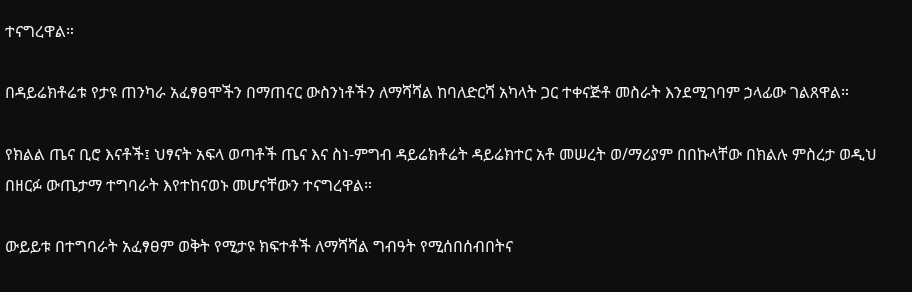ተናግረዋል።

በዳይሬክቶሬቱ የታዩ ጠንካራ አፈፃፀሞችን በማጠናር ውስንነቶችን ለማሻሻል ከባለድርሻ አካላት ጋር ተቀናጅቶ መስራት እንደሚገባም ኃላፊው ገልጸዋል።

የክልል ጤና ቢሮ እናቶች፤ ህፃናት አፍላ ወጣቶች ጤና እና ስነ-ምግብ ዳይሬክቶሬት ዳይሬክተር አቶ መሠረት ወ/ማሪያም በበኩላቸው በክልሉ ምስረታ ወዲህ በዘርፉ ውጤታማ ተግባራት እየተከናወኑ መሆናቸውን ተናግረዋል።

ውይይቱ በተግባራት አፈፃፀም ወቅት የሚታዩ ክፍተቶች ለማሻሻል ግብዓት የሚሰበሰብበትና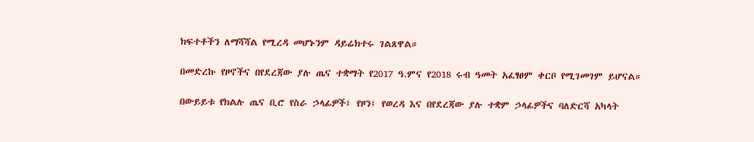ክፍተቶችን ለማሻሻል የሚረዳ መሆኑንም ዳይሬክተሩ ገልጸዋል።

በመድረኩ የዞኖችና በየደረጃው ያሉ ጤና ተቋማት የ2017 ዓ.ምና የ2018 ሩብ ዓመት አፈፃፀም ቀርቦ የሚገመገም ይሆናል።

በውይይቱ የክልሉ ጤና ቢሮ የስራ ኃላፊዎች፤ የዞን፤ የወረዳ እና በየደረጃው ያሉ ተቋም ኃላፊዎችና ባለድርሻ አካላት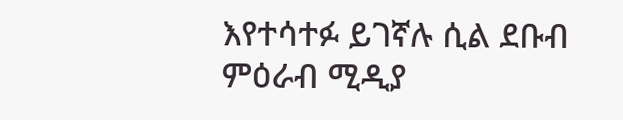እየተሳተፉ ይገኛሉ ሲል ደቡብ ምዕራብ ሚዲያ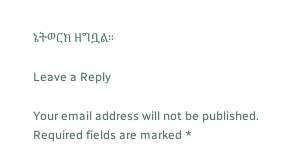ኔትወርክ ዘግቧል።

Leave a Reply

Your email address will not be published. Required fields are marked *